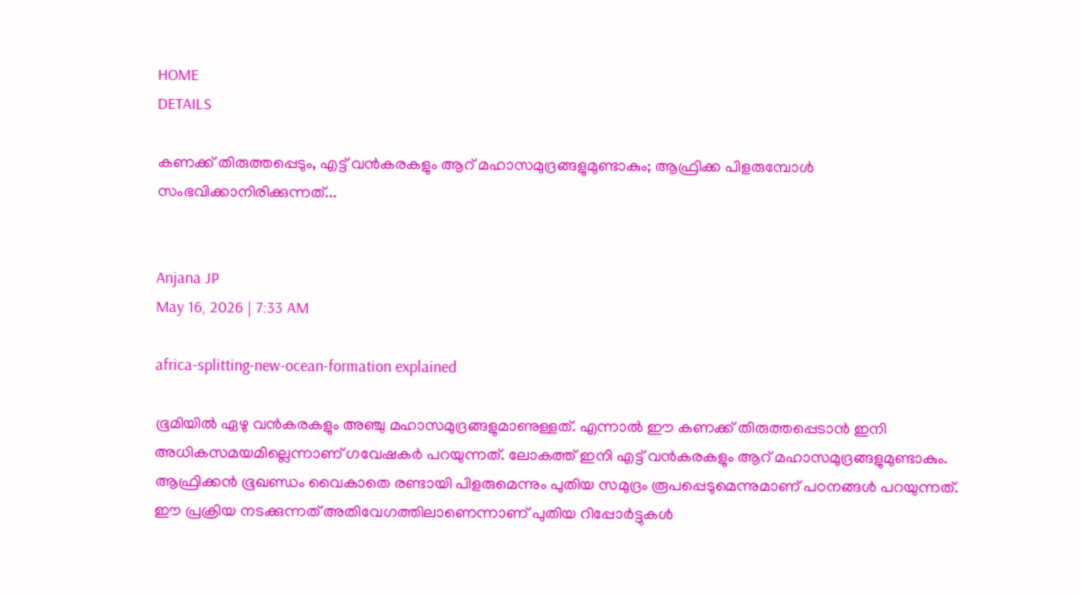HOME
DETAILS

കണക്ക് തിരുത്തപ്പെടും, എട്ട് വന്‍കരകളും ആറ് മഹാസമുദ്രങ്ങളുമുണ്ടാകും; ആഫ്രിക്ക പിളരുമ്പോള്‍ സംഭവിക്കാനിരിക്കുന്നത്...


Anjana JP
May 16, 2026 | 7:33 AM

africa-splitting-new-ocean-formation explained

ഭൂമിയില്‍ ഏഴു വന്‍കരകളും അഞ്ചു മഹാസമുദ്രങ്ങളുമാണുള്ളത്. എന്നാല്‍ ഈ കണക്ക് തിരുത്തപ്പെടാന്‍ ഇനി അധികസമയമില്ലെന്നാണ് ഗവേഷകര്‍ പറയുന്നത്. ലോകത്ത് ഇനി എട്ട് വന്‍കരകളും ആറ് മഹാസമുദ്രങ്ങളുമുണ്ടാകും. ആഫ്രിക്കന്‍ ഭൂഖണ്ഡം വൈകാതെ രണ്ടായി പിളരുമെന്നും പുതിയ സമുദ്രം രൂപപ്പെടുമെന്നുമാണ് പഠനങ്ങള്‍ പറയുന്നത്. ഈ പ്രക്രിയ നടക്കുന്നത് അതിവേഗത്തിലാണെന്നാണ് പുതിയ റിപ്പോര്‍ട്ടുകള്‍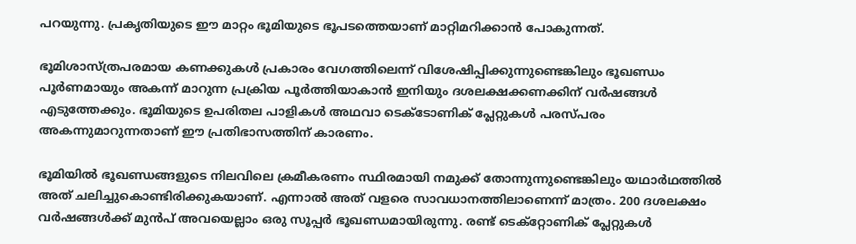പറയുന്നു. പ്രകൃതിയുടെ ഈ മാറ്റം ഭൂമിയുടെ ഭൂപടത്തെയാണ് മാറ്റിമറിക്കാന്‍ പോകുന്നത്.

ഭൂമിശാസ്ത്രപരമായ കണക്കുകള്‍ പ്രകാരം വേഗത്തിലെന്ന് വിശേഷിപ്പിക്കുന്നുണ്ടെങ്കിലും ഭൂഖണ്ഡം പൂര്‍ണമായും അകന്ന് മാറുന്ന പ്രക്രിയ പൂര്‍ത്തിയാകാന്‍ ഇനിയും ദശലക്ഷക്കണക്കിന് വര്‍ഷങ്ങള്‍ എടുത്തേക്കും. ഭൂമിയുടെ ഉപരിതല പാളികള്‍ അഥവാ ടെക്ടോണിക് പ്ലേറ്റുകള്‍ പരസ്പരം അകന്നുമാറുന്നതാണ് ഈ പ്രതിഭാസത്തിന് കാരണം.

ഭൂമിയില്‍ ഭൂഖണ്ഡങ്ങളുടെ നിലവിലെ ക്രമീകരണം സ്ഥിരമായി നമുക്ക് തോന്നുന്നുണ്ടെങ്കിലും യഥാര്‍ഥത്തില്‍ അത് ചലിച്ചുകൊണ്ടിരിക്കുകയാണ്. എന്നാല്‍ അത് വളരെ സാവധാനത്തിലാണെന്ന് മാത്രം. 200 ദശലക്ഷം വര്‍ഷങ്ങള്‍ക്ക് മുന്‍പ് അവയെല്ലാം ഒരു സൂപ്പര്‍ ഭൂഖണ്ഡമായിരുന്നു. രണ്ട് ടെക്‌റ്റോണിക് പ്ലേറ്റുകള്‍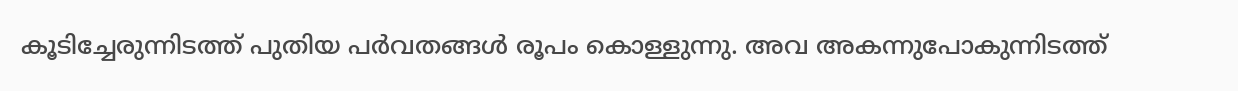കൂടിച്ചേരുന്നിടത്ത് പുതിയ പര്‍വതങ്ങള്‍ രൂപം കൊള്ളുന്നു. അവ അകന്നുപോകുന്നിടത്ത്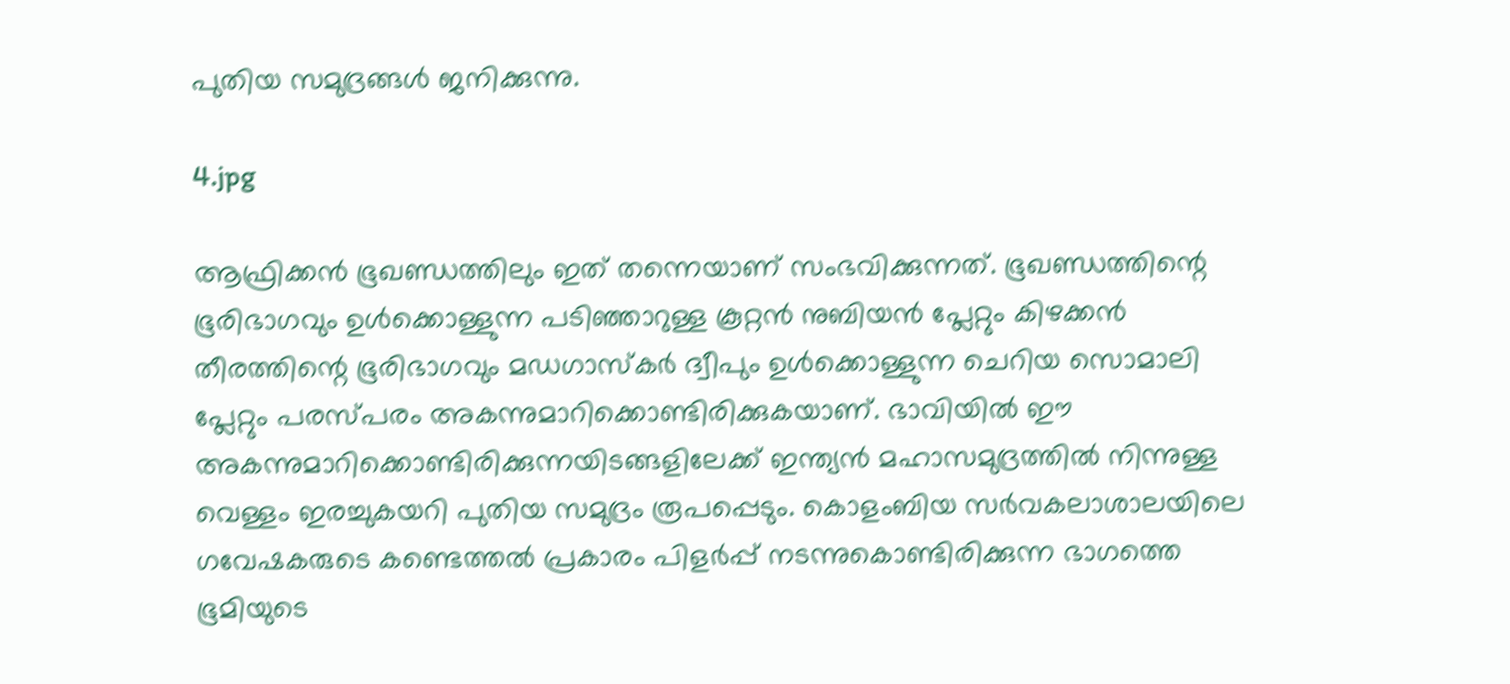പുതിയ സമുദ്രങ്ങള്‍ ജനിക്കുന്നു.

4.jpg

ആഫ്രിക്കന്‍ ഭൂഖണ്ഡത്തിലും ഇത് തന്നെയാണ് സംഭവിക്കുന്നത്. ഭൂഖണ്ഡത്തിന്റെ ഭൂരിഭാഗവും ഉള്‍ക്കൊള്ളുന്ന പടിഞ്ഞാറുള്ള കൂറ്റന്‍ നുബിയന്‍ പ്ലേറ്റും കിഴക്കന്‍ തീരത്തിന്റെ ഭൂരിഭാഗവും മഡഗാസ്‌കര്‍ ദ്വീപും ഉള്‍ക്കൊള്ളുന്ന ചെറിയ സൊമാലി പ്ലേറ്റും പരസ്പരം അകന്നുമാറിക്കൊണ്ടിരിക്കുകയാണ്. ഭാവിയില്‍ ഈ അകന്നുമാറിക്കൊണ്ടിരിക്കുന്നയിടങ്ങളിലേക്ക് ഇന്ത്യന്‍ മഹാസമുദ്രത്തില്‍ നിന്നുള്ള വെള്ളം ഇരച്ചുകയറി പുതിയ സമുദ്രം രൂപപ്പെടും. കൊളംബിയ സര്‍വകലാശാലയിലെ ഗവേഷകരുടെ കണ്ടെത്തല്‍ പ്രകാരം പിളര്‍പ്പ് നടന്നുകൊണ്ടിരിക്കുന്ന ഭാഗത്തെ ഭൂമിയുടെ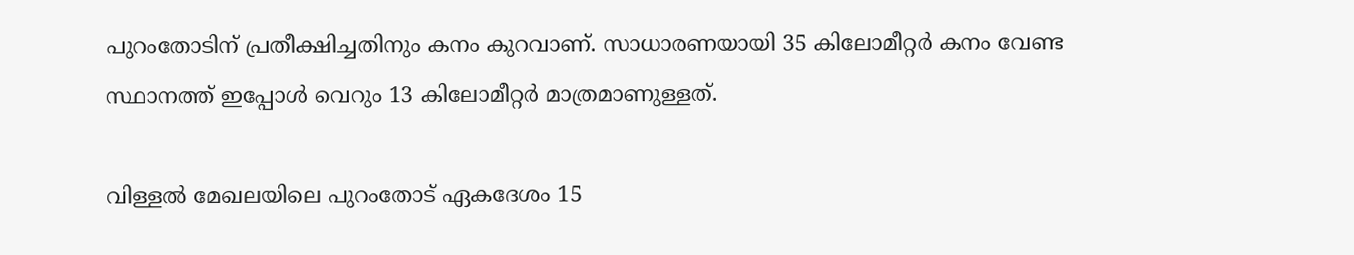പുറംതോടിന് പ്രതീക്ഷിച്ചതിനും കനം കുറവാണ്. സാധാരണയായി 35 കിലോമീറ്റര്‍ കനം വേണ്ട സ്ഥാനത്ത് ഇപ്പോള്‍ വെറും 13 കിലോമീറ്റര്‍ മാത്രമാണുള്ളത്.

വിള്ളല്‍ മേഖലയിലെ പുറംതോട് ഏകദേശം 15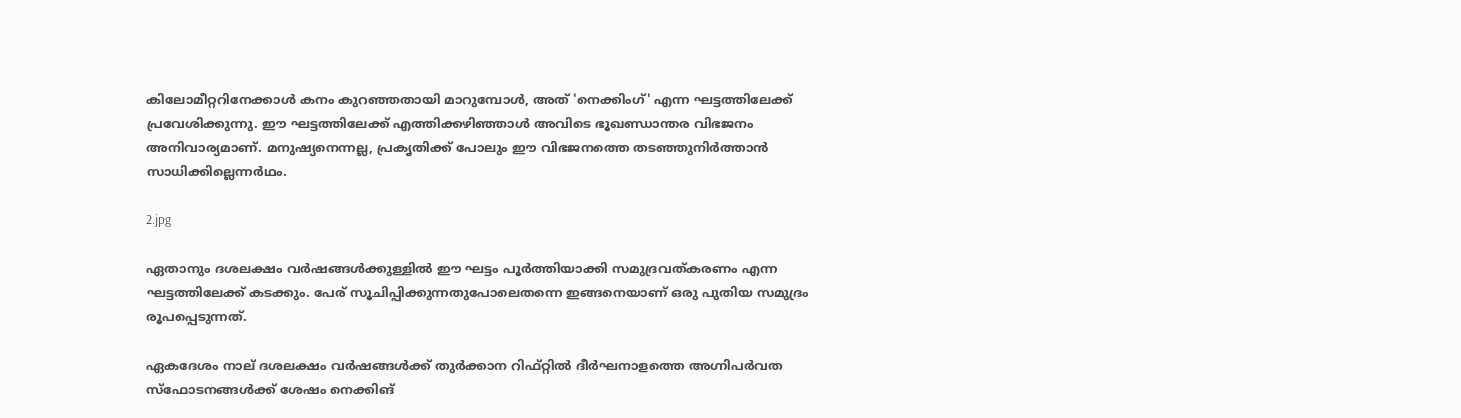കിലോമീറ്ററിനേക്കാള്‍ കനം കുറഞ്ഞതായി മാറുമ്പോള്‍, അത് 'നെക്കിംഗ്' എന്ന ഘട്ടത്തിലേക്ക് പ്രവേശിക്കുന്നു. ഈ ഘട്ടത്തിലേക്ക് എത്തിക്കഴിഞ്ഞാള്‍ അവിടെ ഭൂഖണ്ഡാന്തര വിഭജനം അനിവാര്യമാണ്. മനുഷ്യനെന്നല്ല, പ്രകൃതിക്ക് പോലും ഈ വിഭജനത്തെ തടഞ്ഞുനിര്‍ത്താന്‍ സാധിക്കില്ലെന്നര്‍ഥം.

2.jpg

ഏതാനും ദശലക്ഷം വര്‍ഷങ്ങള്‍ക്കുള്ളില്‍ ഈ ഘട്ടം പൂര്‍ത്തിയാക്കി സമുദ്രവത്കരണം എന്ന ഘട്ടത്തിലേക്ക് കടക്കും. പേര് സൂചിപ്പിക്കുന്നതുപോലെതന്നെ ഇങ്ങനെയാണ് ഒരു പുതിയ സമുദ്രം രൂപപ്പെടുന്നത്.

ഏകദേശം നാല് ദശലക്ഷം വര്‍ഷങ്ങള്‍ക്ക് തുര്‍ക്കാന റിഫ്റ്റില്‍ ദീര്‍ഘനാളത്തെ അഗ്നിപര്‍വത സ്‌ഫോടനങ്ങള്‍ക്ക് ശേഷം നെക്കിങ്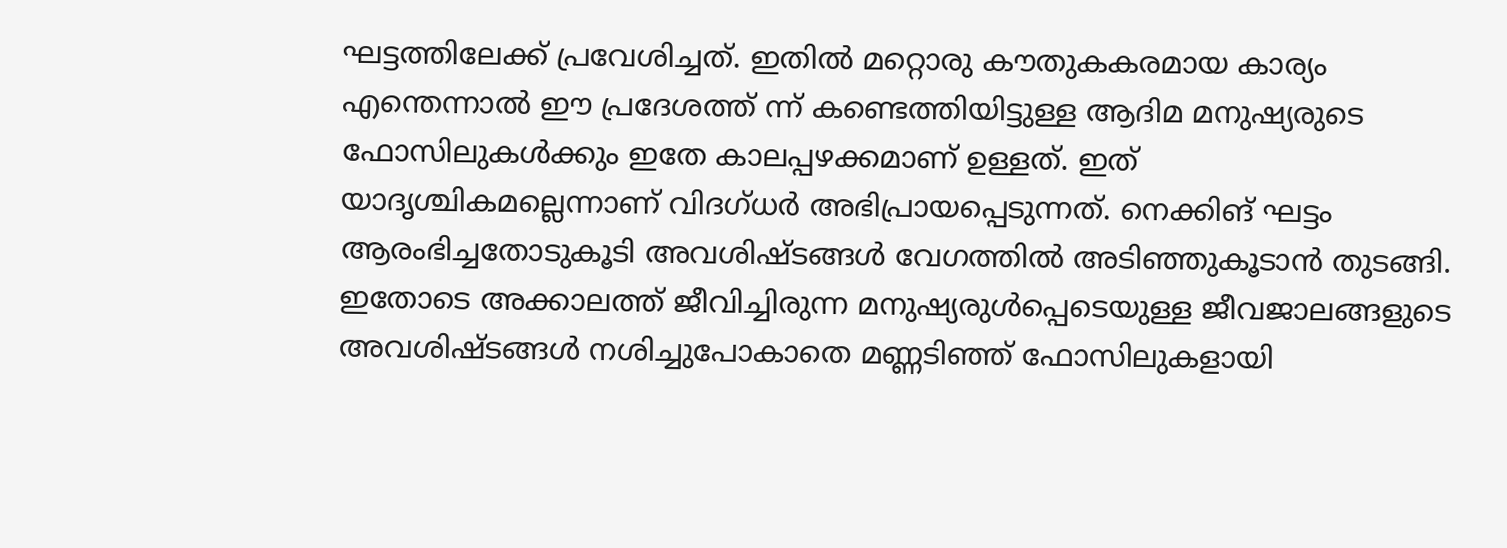ഘട്ടത്തിലേക്ക് പ്രവേശിച്ചത്. ഇതില്‍ മറ്റൊരു കൗതുകകരമായ കാര്യം എന്തെന്നാല്‍ ഈ പ്രദേശത്ത് ന്ന് കണ്ടെത്തിയിട്ടുള്ള ആദിമ മനുഷ്യരുടെ ഫോസിലുകള്‍ക്കും ഇതേ കാലപ്പഴക്കമാണ് ഉള്ളത്. ഇത് യാദൃശ്ചികമല്ലെന്നാണ് വിദഗ്ധര്‍ അഭിപ്രായപ്പെടുന്നത്. നെക്കിങ് ഘട്ടം ആരംഭിച്ചതോടുകൂടി അവശിഷ്ടങ്ങള്‍ വേഗത്തില്‍ അടിഞ്ഞുകൂടാന്‍ തുടങ്ങി. ഇതോടെ അക്കാലത്ത് ജീവിച്ചിരുന്ന മനുഷ്യരുള്‍പ്പെടെയുള്ള ജീവജാലങ്ങളുടെ അവശിഷ്ടങ്ങള്‍ നശിച്ചുപോകാതെ മണ്ണടിഞ്ഞ് ഫോസിലുകളായി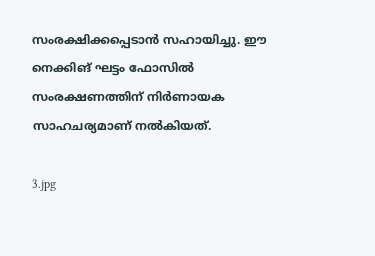സംരക്ഷിക്കപ്പെടാന്‍ സഹായിച്ചു. ഈ നെക്കിങ് ഘട്ടം ഫോസില്‍ സംരക്ഷണത്തിന് നിര്‍ണായക സാഹചര്യമാണ് നല്‍കിയത്.

3.jpg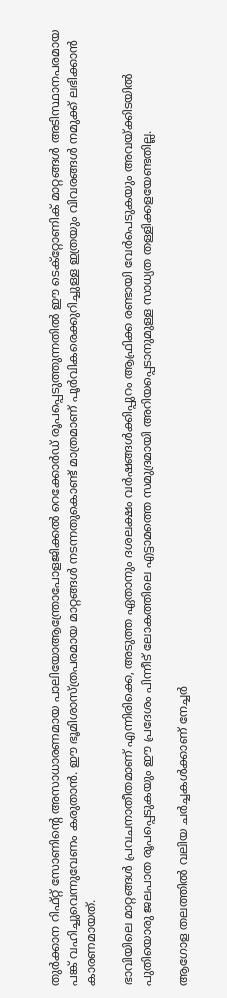തുര്‍ക്കാന റിഫ്റ്റ് സോണിന്റെ അസാധാരണമായ പാലിയോആന്ത്രോപോളജിക്കല്‍ റെക്കോര്‍ഡ് രൂപപ്പെടുത്തുന്നതില്‍ ഈ ടെക്‌റ്റോണിക് മാറ്റങ്ങള്‍ അടിസ്ഥാനപരമായ പങ്ക് വഹിച്ചുവെന്നുവേണം കരുതാന്‍. ഈ ഭൂമിശാസ്ത്രപരമായ മാറ്റങ്ങള്‍ നടന്നതുകൊണ്ട് മാത്രമാണ് പൂര്‍വികരെക്കുറിച്ചുള്ള ഇത്രയും വിവരങ്ങള്‍ നമുക്ക് ലഭിക്കാന്‍ കാരണമായത്.

ഭാവിയിലെ മാറ്റങ്ങള്‍ പ്രവചനാതീതമാണ് എന്നിരിക്കെ, അടുത്ത ഏതാനും ദശലക്ഷം വര്‍ഷങ്ങള്‍ക്കിപ്പുറം ആഫ്രിക്ക രണ്ടായി വേര്‍പെടുകയും അവയ്ക്കിടയില്‍ പുതിയൊരു ജലപാത രൂപപ്പെടുകയും ഈ പ്രദേശം പിന്നീട് ലോകത്തിലെ എട്ടാമത്തെ സമുദ്രമായി അറിയപ്പെടാനുമുള്ള സാധ്യത തള്ളിക്കളയേണ്ടതില്ല.

ആഗോള തലത്തില്‍ വലിയ ചര്‍ച്ചകള്‍ക്കാണ് നേച്ചര്‍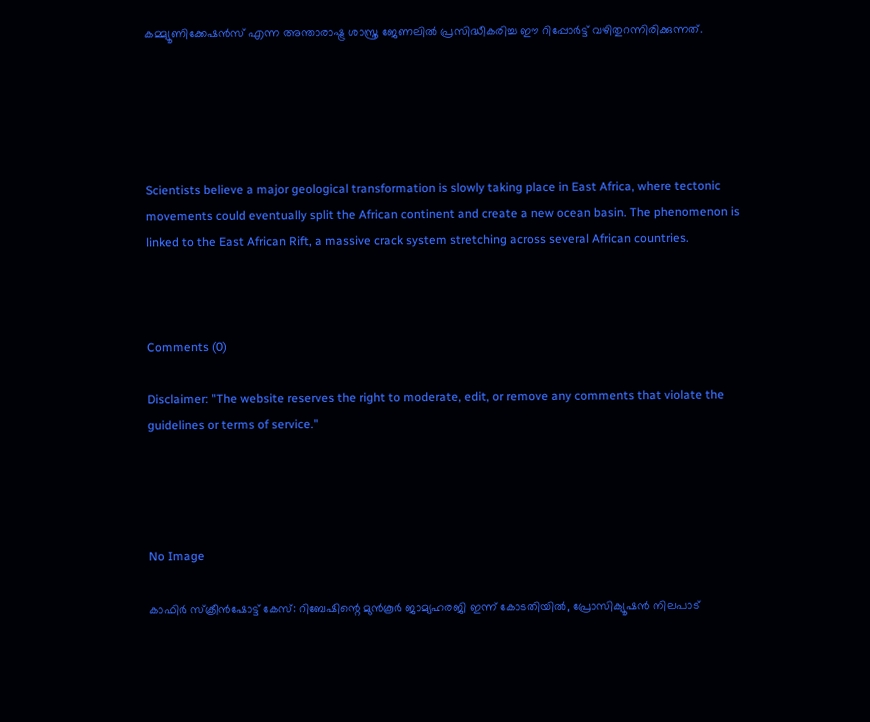കമ്മ്യൂണിക്കേഷന്‍സ് എന്ന അന്താരാഷ്ട്ര ശാസ്ത്ര ജേണലില്‍ പ്രസിദ്ധീകരിച്ച ഈ റിപ്പോര്‍ട്ട് വഴിതുറന്നിരിക്കുന്നത്.





Scientists believe a major geological transformation is slowly taking place in East Africa, where tectonic movements could eventually split the African continent and create a new ocean basin. The phenomenon is linked to the East African Rift, a massive crack system stretching across several African countries.



Comments (0)

Disclaimer: "The website reserves the right to moderate, edit, or remove any comments that violate the guidelines or terms of service."




No Image

കാഫിര്‍ സ്‌ക്രീന്‍ഷോട്ട് കേസ്: റിബേഷിന്റെ മുന്‍കൂര്‍ ജാമ്യഹരജി ഇന്ന് കോടതിയില്‍, പ്രോസിക്യൂഷന്‍ നിലപാട്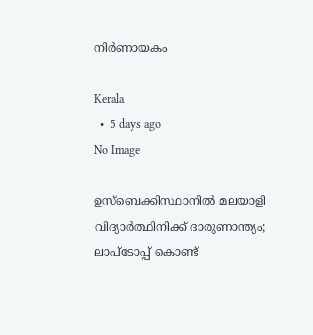നിര്‍ണായകം

Kerala
  •  5 days ago
No Image

ഉസ്‌ബെക്കിസ്ഥാനില്‍ മലയാളി വിദ്യാര്‍ത്ഥിനിക്ക് ദാരുണാന്ത്യം; ലാപ്‌ടോപ്പ് കൊണ്ട്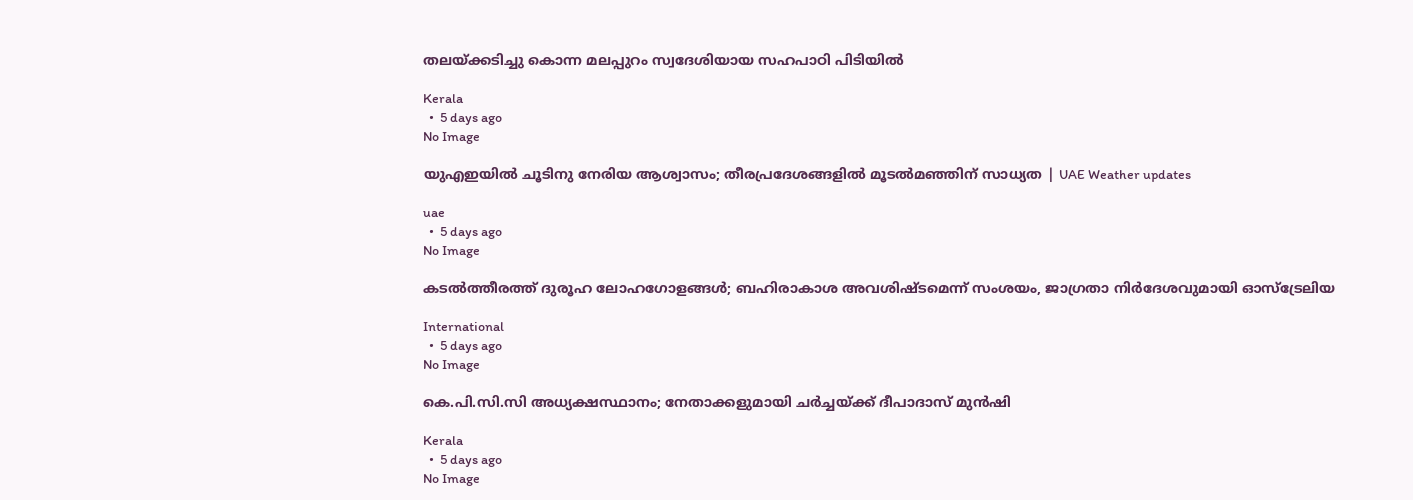തലയ്ക്കടിച്ചു കൊന്ന മലപ്പുറം സ്വദേശിയായ സഹപാഠി പിടിയില്‍

Kerala
  •  5 days ago
No Image

യുഎഇയിൽ ചൂടിനു നേരിയ ആശ്വാസം; തീരപ്രദേശങ്ങളിൽ മൂടൽമഞ്ഞിന് സാധ്യത | UAE Weather updates

uae
  •  5 days ago
No Image

കടല്‍ത്തീരത്ത് ദുരൂഹ ലോഹഗോളങ്ങള്‍; ബഹിരാകാശ അവശിഷ്ടമെന്ന് സംശയം, ജാഗ്രതാ നിര്‍ദേശവുമായി ഓസ്‌ട്രേലിയ

International
  •  5 days ago
No Image

കെ.പി.സി.സി അധ്യക്ഷസ്ഥാനം; നേതാക്കളുമായി ചർച്ചയ്ക്ക് ദീപാദാസ് മുൻഷി

Kerala
  •  5 days ago
No Image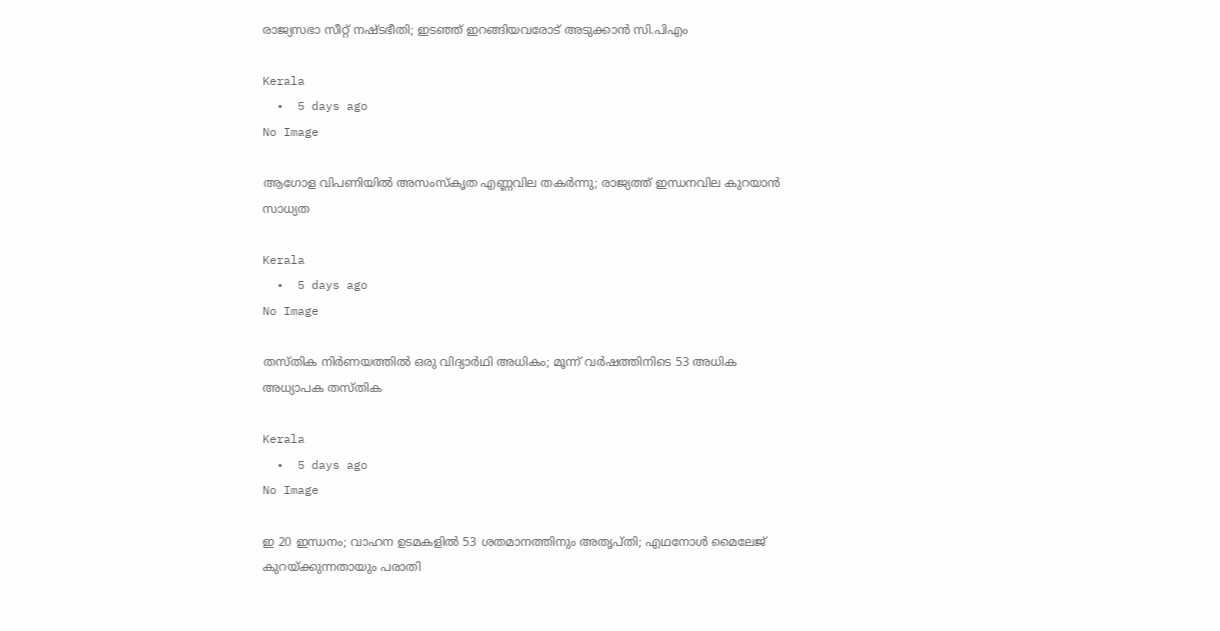രാജ്യസഭാ സീറ്റ് നഷ്ടഭീതി; ഇടഞ്ഞ് ഇറങ്ങിയവരോട് അടുക്കാൻ സി.പിഎം

Kerala
  •  5 days ago
No Image

ആഗോള വിപണിയില്‍ അസംസ്‌കൃത എണ്ണവില തകര്‍ന്നു; രാജ്യത്ത് ഇന്ധനവില കുറയാന്‍ സാധ്യത

Kerala
  •  5 days ago
No Image

തസ്തിക നിർണയത്തിൽ ഒരു വിദ്യാർഥി അധികം; മൂന്ന് വർഷത്തിനിടെ 53 അധിക അധ്യാപക തസ്തിക

Kerala
  •  5 days ago
No Image

ഇ 20 ഇന്ധനം; വാഹന ഉടമകളില്‍ 53 ശതമാനത്തിനും അതൃപ്തി; എഥനോള്‍ മൈലേജ് കുറയ്ക്കുന്നതായും പരാതി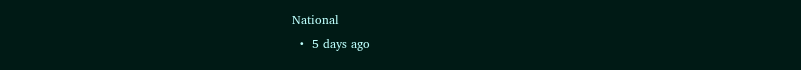National
  •  5 days ago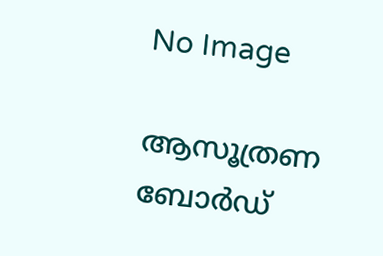No Image

ആസൂത്രണ ബോർഡ്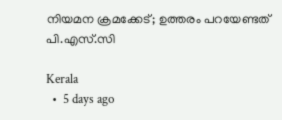നിയമന ക്രമക്കേട്; ഉത്തരം പറയേണ്ടത് പി.എസ്.സി

Kerala
  •  5 days ago